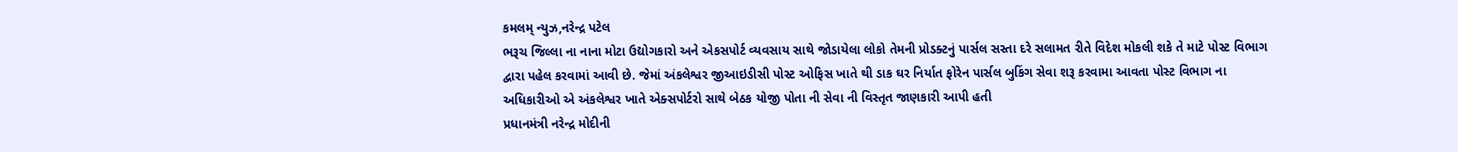કમલમ્ ન્યુઝ,નરેન્દ્ર પટેલ
ભરૂચ જિલ્લા ના નાના મોટા ઉદ્યોગકારો અને એકસપોર્ટ વ્યવસાય સાથે જોડાયેલા લોકો તેમની પ્રોડક્ટનું પાર્સલ સસ્તા દરે સલામત રીતે વિદેશ મોકલી શકે તે માટે પોસ્ટ વિભાગ દ્વારા પહેલ કરવામાં આવી છે. જેમાં અંકલેશ્વર જીઆઇડીસી પોસ્ટ ઓફિસ ખાતે થી ડાક ઘર નિર્યાત ફોરેન પાર્સલ બુકિંગ સેવા શરૂ કરવામા આવતા પોસ્ટ વિભાગ ના અધિકારીઓ એ અંકલેશ્વર ખાતે એક્સપોર્ટરો સાથે બેઠક યોજી પોતા ની સેવા ની વિસ્તૃત જાણકારી આપી હતી
પ્રધાનમંત્રી નરેન્દ્ર મોદીની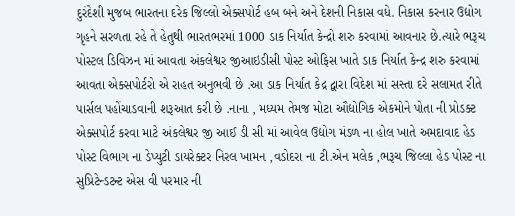દુરંદેશી મુજબ ભારતના દરેક જિલ્લો એક્સપોર્ટ હબ બને અને દેશની નિકાસ વધે. નિકાસ કરનાર ઉદ્યોગ ગૃહને સરળતા રહે તે હેતુથી ભારતભરમાં 1000 ડાક નિર્યાત કેન્દ્રો શરુ કરવામાં આવનાર છે.ત્યારે ભરૂચ પોસ્ટલ ડિવિઝન માં આવતા અંકલેશ્વર જીઆઇડીસી પોસ્ટ ઓફિસ ખાતે ડાક નિર્યાત કેન્દ્ર શરુ કરવામાં આવતા એક્સપોર્ટરો એ રાહત અનુભવી છે .આ ડાક નિર્યાત કેદ્ર દ્વારા વિદેશ માં સસ્તા દરે સલામત રીતે પાર્સલ પહોંચાડવાની શરૂઆત કરી છે .નાના , મધ્યમ તેમજ મોટા ઔદ્યોગિક એકમોને પોતા ની પ્રોડક્ટ એક્સપોર્ટ કરવા માટે અંકલેશ્વર જી આઈ ડી સી માં આવેલ ઉદ્યોગ મંડળ ના હોલ ખાતે અમદાવાદ હેડ પોસ્ટ વિભાગ ના ડેપ્યુટી ડાયરેક્ટર નિરલ ખામન ,વડોદરા ના ટી.એન મલેક ,ભરૂચ જિલ્લા હેડ પોસ્ટ ના સુપ્રિટેન્ડટન્ટ એસ વી પરમાર ની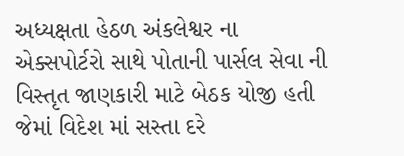અધ્યક્ષતા હેઠળ અંકલેશ્વર ના એક્સપોર્ટરો સાથે પોતાની પાર્સલ સેવા ની વિસ્તૃત જાણકારી માટે બેઠક યોજી હતી જેમાં વિદેશ માં સસ્તા દરે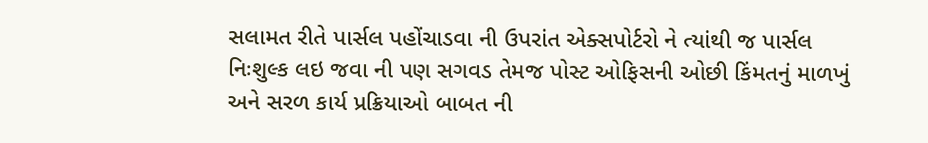સલામત રીતે પાર્સલ પહોંચાડવા ની ઉપરાંત એક્સપોર્ટરો ને ત્યાંથી જ પાર્સલ નિઃશુલ્ક લઇ જવા ની પણ સગવડ તેમજ પોસ્ટ ઓફિસની ઓછી કિંમતનું માળખું અને સરળ કાર્ય પ્રક્રિયાઓ બાબત ની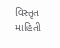વિસ્તૃત માહિતી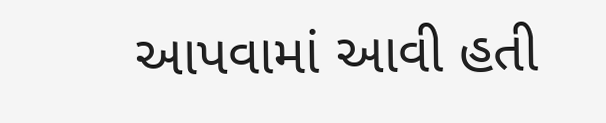આપવામાં આવી હતી